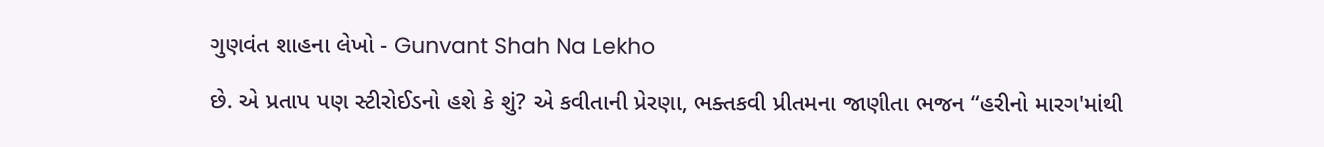ગુણવંત શાહના લેખો - Gunvant Shah Na Lekho

છે. એ પ્રતાપ પણ સ્ટીરોઈડનો હશે કે શું? એ કવીતાની પ્રેરણા, ભક્તકવી પ્રીતમના જાણીતા ભજન “હરીનો મારગ'માંથી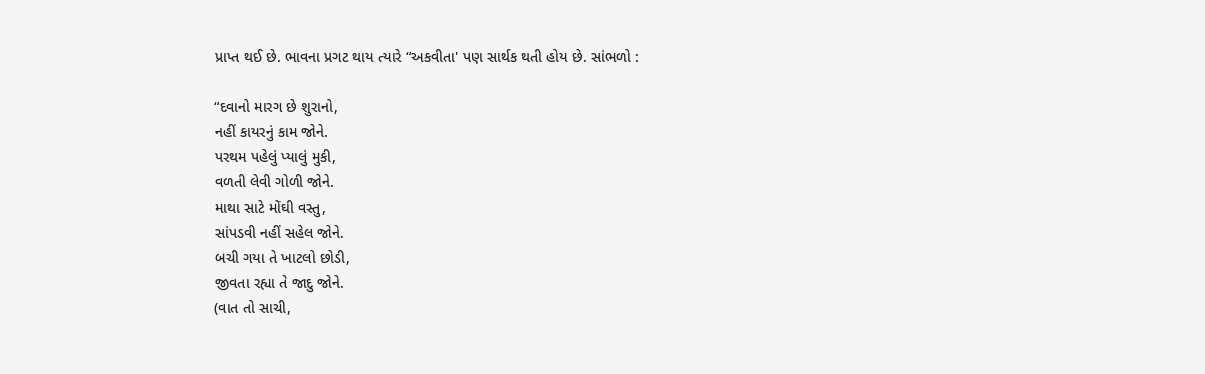પ્રાપ્ત થઈ છે. ભાવના પ્રગટ થાય ત્યારે “અકવીતા' પણ સાર્થક થતી હોય છે. સાંભળો :

“દવાનો મારગ છે શુરાનો,
નહીં કાયરનું કામ જોને.
પરથમ પહેલું પ્યાલું મુકી,
વળતી લેવી ગોળી જોને.
માથા સાટે મોંઘી વસ્તુ,
સાંપડવી નહીં સહેલ જોને.
બચી ગયા તે ખાટલો છોડી,
જીવતા રહ્યા તે જાદુ જોને.
(વાત તો સાચી,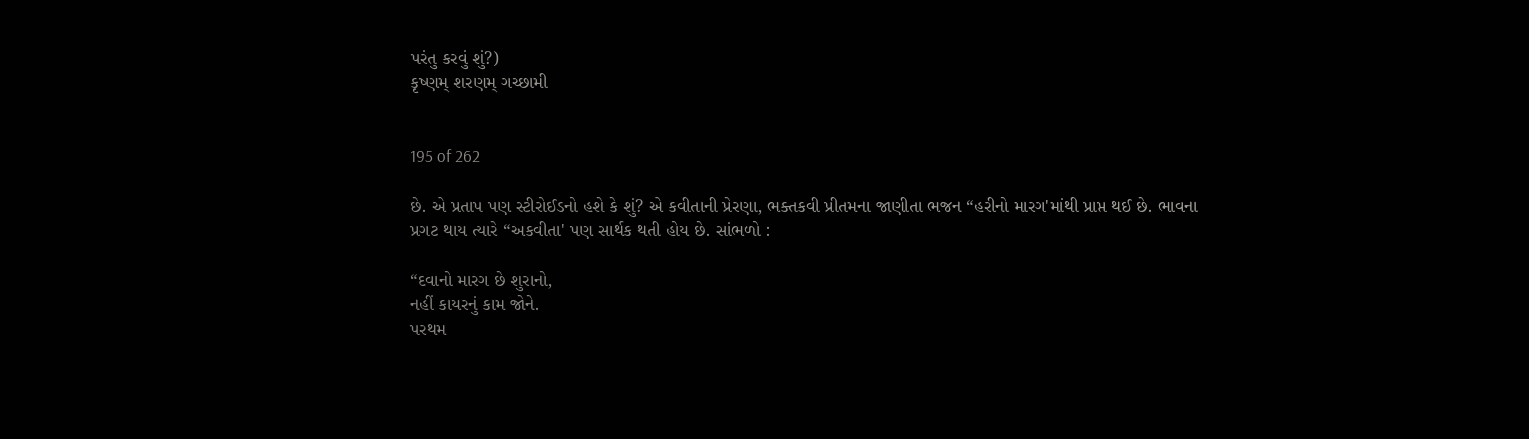પરંતુ કરવું શું?)
કૃષ્ણમ્‌ શરણમ્‌ ગચ્છામી


195 of 262

છે. એ પ્રતાપ પણ સ્ટીરોઈડનો હશે કે શું? એ કવીતાની પ્રેરણા, ભક્તકવી પ્રીતમના જાણીતા ભજન “હરીનો મારગ'માંથી પ્રાપ્ત થઈ છે. ભાવના પ્રગટ થાય ત્યારે “અકવીતા' પણ સાર્થક થતી હોય છે. સાંભળો :

“દવાનો મારગ છે શુરાનો,
નહીં કાયરનું કામ જોને.
પરથમ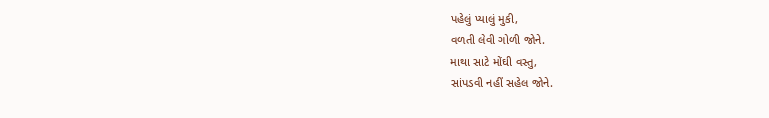પહેલું પ્યાલું મુકી,
વળતી લેવી ગોળી જોને.
માથા સાટે મોંઘી વસ્તુ,
સાંપડવી નહીં સહેલ જોને.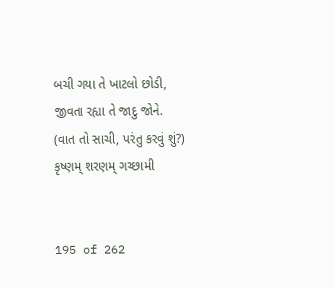બચી ગયા તે ખાટલો છોડી,
જીવતા રહ્યા તે જાદુ જોને.
(વાત તો સાચી, પરંતુ કરવું શું?)
કૃષ્ણમ્‌ શરણમ્‌ ગચ્છામી


195 of 262